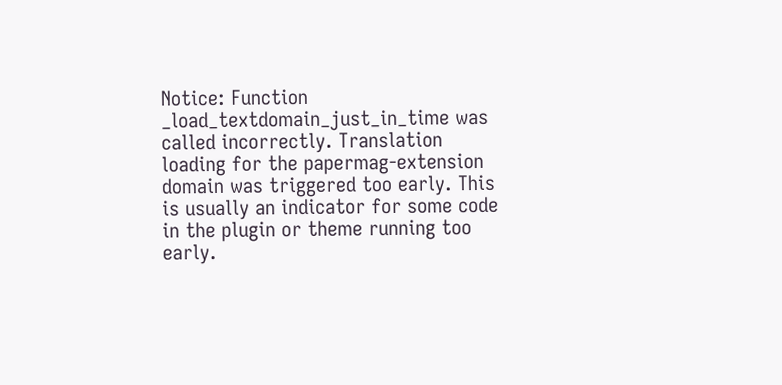Notice: Function _load_textdomain_just_in_time was called incorrectly. Translation loading for the papermag-extension domain was triggered too early. This is usually an indicator for some code in the plugin or theme running too early.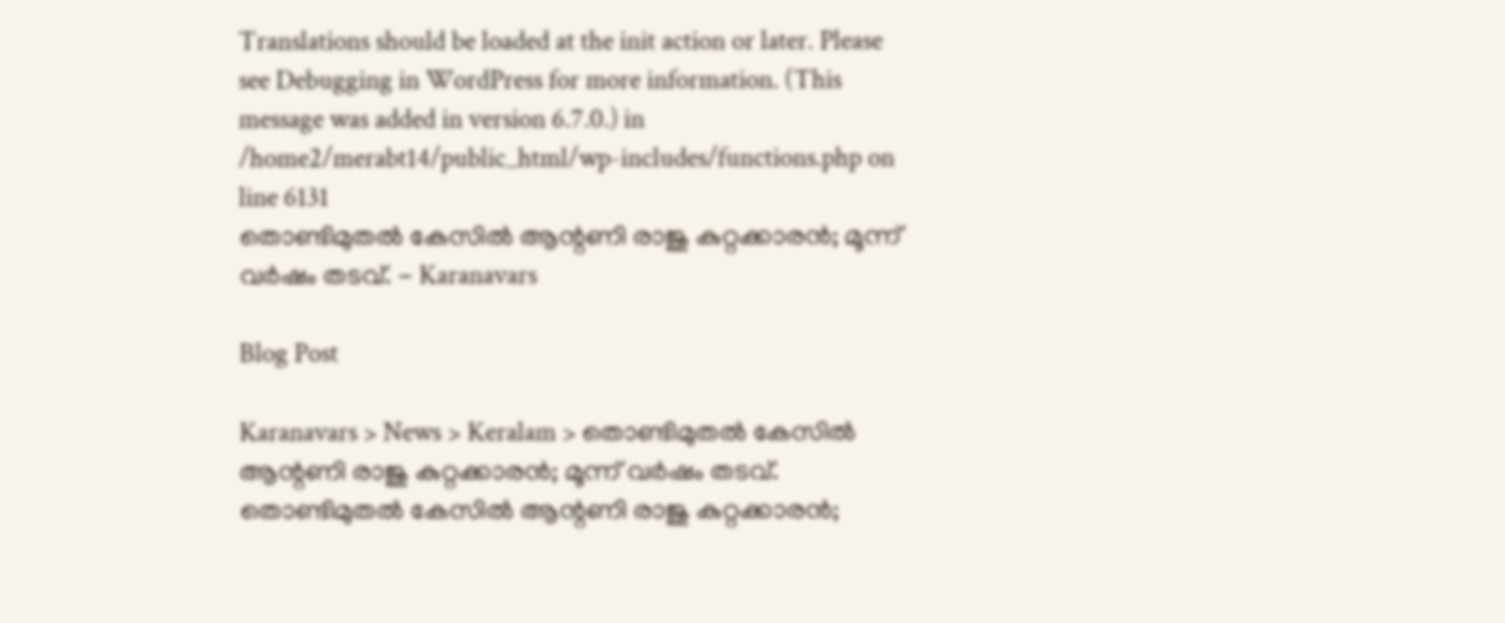Translations should be loaded at the init action or later. Please see Debugging in WordPress for more information. (This message was added in version 6.7.0.) in /home2/merabt14/public_html/wp-includes/functions.php on line 6131
തൊണ്ടിമുതൽ കേസിൽ ആന്റണി രാജു കുറ്റക്കാരൻ; മൂന്ന് വർഷം തടവ്. - Karanavars

Blog Post

Karanavars > News > Keralam > തൊണ്ടിമുതൽ കേസിൽ ആന്റണി രാജു കുറ്റക്കാരൻ; മൂന്ന് വർഷം തടവ്.
തൊണ്ടിമുതൽ കേസിൽ ആന്റണി രാജു കുറ്റക്കാരൻ;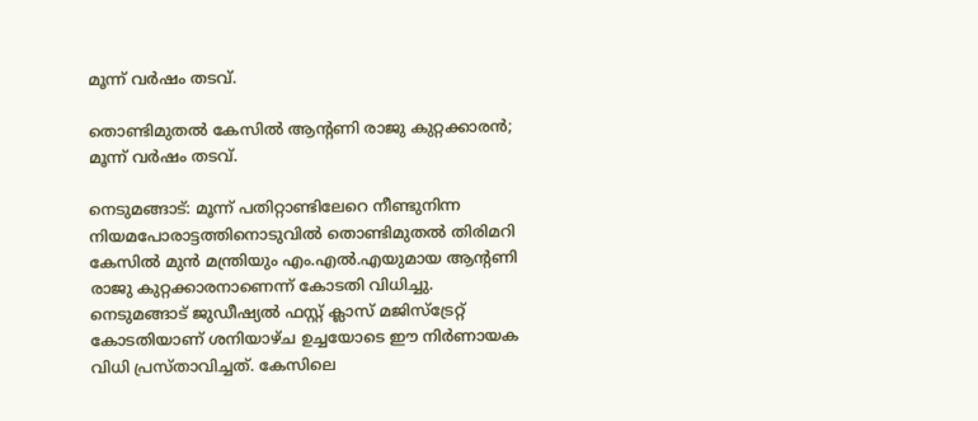മൂന്ന് വർഷം തടവ്.

തൊണ്ടിമുതൽ കേസിൽ ആന്റണി രാജു കുറ്റക്കാരൻ; മൂന്ന് വർഷം തടവ്.

നെടുമങ്ങാട്: മൂന്ന് പതിറ്റാണ്ടിലേറെ നീണ്ടുനിന്ന നിയമപോരാട്ടത്തിനൊടുവിൽ തൊണ്ടിമുതൽ തിരിമറി കേസിൽ മുൻ മന്ത്രിയും എം.എൽ.എയുമായ ആന്റണി രാജു കുറ്റക്കാരനാണെന്ന് കോടതി വിധിച്ചു. നെടുമങ്ങാട് ജുഡീഷ്യൽ ഫസ്റ്റ് ക്ലാസ് മജിസ്‌ട്രേറ്റ് കോടതിയാണ് ശനിയാഴ്ച ഉച്ചയോടെ ഈ നിർണായക വിധി പ്രസ്താവിച്ചത്. കേസിലെ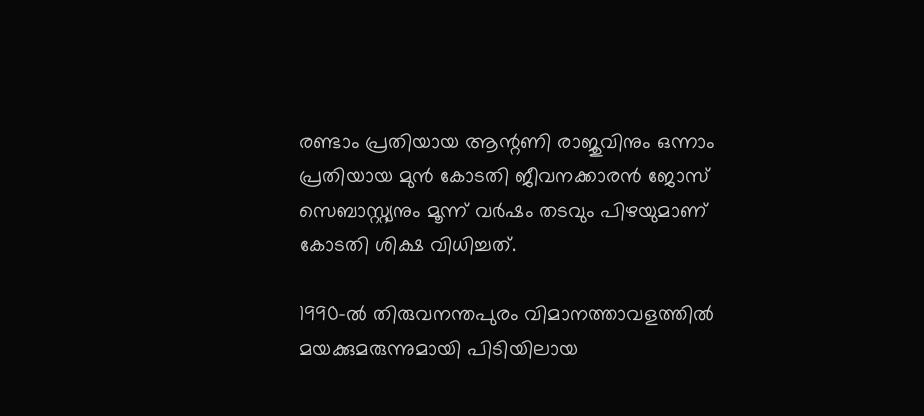രണ്ടാം പ്രതിയായ ആന്റണി രാജുവിനും ഒന്നാം പ്രതിയായ മുൻ കോടതി ജീവനക്കാരൻ ജോസ് സെബാസ്റ്റ്യനും മൂന്ന് വർഷം തടവും പിഴയുമാണ് കോടതി ശിക്ഷ വിധിച്ചത്.

1990-ൽ തിരുവനന്തപുരം വിമാനത്താവളത്തിൽ മയക്കുമരുന്നുമായി പിടിയിലായ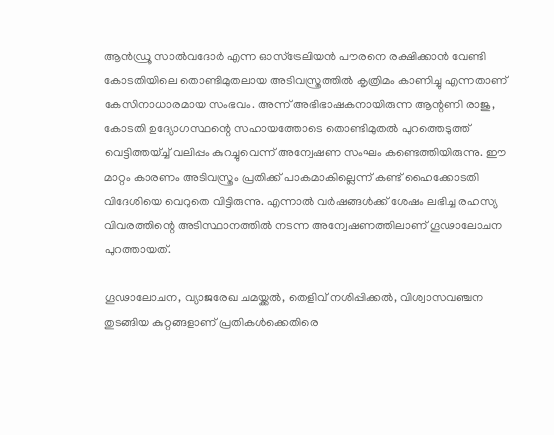ആൻഡ്രൂ സാൽവദോർ എന്ന ഓസ്‌ട്രേലിയൻ പൗരനെ രക്ഷിക്കാൻ വേണ്ടി കോടതിയിലെ തൊണ്ടിമുതലായ അടിവസ്ത്രത്തിൽ കൃത്രിമം കാണിച്ചു എന്നതാണ് കേസിനാധാരമായ സംഭവം. അന്ന് അഭിഭാഷകനായിരുന്ന ആന്റണി രാജു, കോടതി ഉദ്യോഗസ്ഥന്റെ സഹായത്തോടെ തൊണ്ടിമുതൽ പുറത്തെടുത്ത് വെട്ടിത്തയ്ച്ച് വലിപ്പം കുറച്ചുവെന്ന് അന്വേഷണ സംഘം കണ്ടെത്തിയിരുന്നു. ഈ മാറ്റം കാരണം അടിവസ്ത്രം പ്രതിക്ക് പാകമാകില്ലെന്ന് കണ്ട് ഹൈക്കോടതി വിദേശിയെ വെറുതെ വിട്ടിരുന്നു. എന്നാൽ വർഷങ്ങൾക്ക് ശേഷം ലഭിച്ച രഹസ്യ വിവരത്തിന്റെ അടിസ്ഥാനത്തിൽ നടന്ന അന്വേഷണത്തിലാണ് ഗൂഢാലോചന പുറത്തായത്.

ഗൂഢാലോചന, വ്യാജരേഖ ചമയ്ക്കൽ, തെളിവ് നശിപ്പിക്കൽ, വിശ്വാസവഞ്ചന തുടങ്ങിയ കുറ്റങ്ങളാണ് പ്രതികൾക്കെതിരെ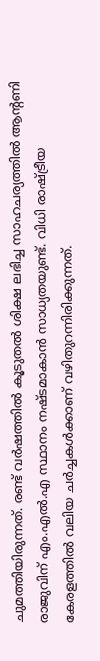ചുമത്തിയിരുന്നത്. രണ്ട് വർഷത്തിൽ കൂടുതൽ ശിക്ഷ ലഭിച്ച സാഹചര്യത്തിൽ ആന്റണി രാജുവിന് എം.എൽ.എ സ്ഥാനം നഷ്ടമാകാൻ സാധ്യതയുണ്ട്. വിധി രാഷ്ട്രീയ കേരളത്തിൽ വലിയ ചർച്ചകൾക്കാണ് വഴിതുറന്നിരിക്കുന്നത്.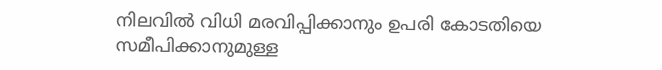നിലവിൽ വിധി മരവിപ്പിക്കാനും ഉപരി കോടതിയെ സമീപിക്കാനുമുള്ള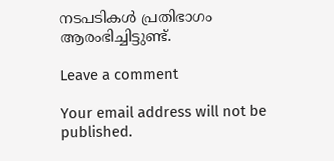നടപടികൾ പ്രതിഭാഗം ആരംഭിച്ചിട്ടുണ്ട്.

Leave a comment

Your email address will not be published.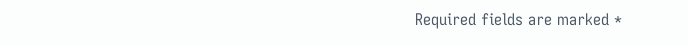Required fields are marked *